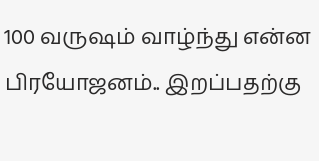100 வருஷம் வாழ்ந்து என்ன பிரயோஜனம்.. இறப்பதற்கு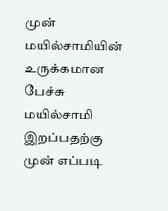முன் மயில்சாமியின் உருக்கமான பேச்சு
மயில்சாமி இறப்பதற்கு முன் எப்படி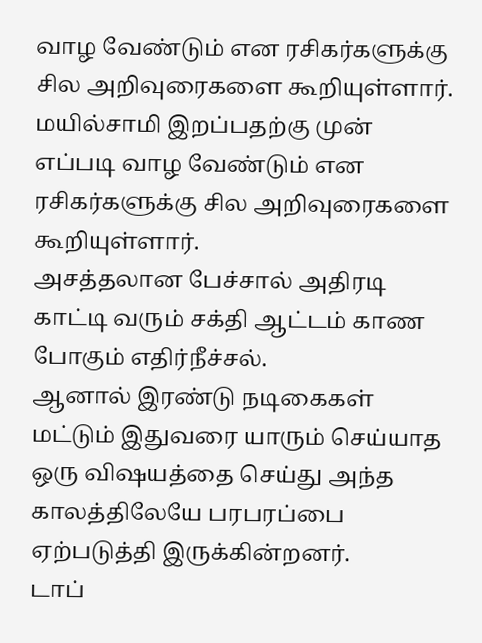வாழ வேண்டும் என ரசிகர்களுக்கு சில அறிவுரைகளை கூறியுள்ளார்.
மயில்சாமி இறப்பதற்கு முன் எப்படி வாழ வேண்டும் என ரசிகர்களுக்கு சில அறிவுரைகளை கூறியுள்ளார்.
அசத்தலான பேச்சால் அதிரடி காட்டி வரும் சக்தி ஆட்டம் காண போகும் எதிர்நீச்சல்.
ஆனால் இரண்டு நடிகைகள் மட்டும் இதுவரை யாரும் செய்யாத ஒரு விஷயத்தை செய்து அந்த காலத்திலேயே பரபரப்பை ஏற்படுத்தி இருக்கின்றனர்.
டாப்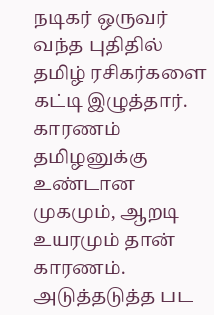நடிகர் ஒருவர் வந்த புதிதில் தமிழ் ரசிகர்களை கட்டி இழுத்தார். காரணம் தமிழனுக்கு உண்டான முகமும், ஆறடி உயரமும் தான் காரணம். அடுத்தடுத்த பட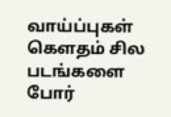வாய்ப்புகள்
கௌதம் சில படங்களை போர்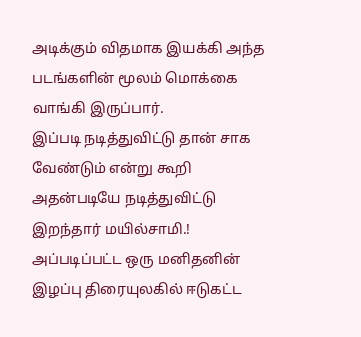அடிக்கும் விதமாக இயக்கி அந்த படங்களின் மூலம் மொக்கை வாங்கி இருப்பார்.
இப்படி நடித்துவிட்டு தான் சாக வேண்டும் என்று கூறி அதன்படியே நடித்துவிட்டு இறந்தார் மயில்சாமி.!
அப்படிப்பட்ட ஒரு மனிதனின் இழப்பு திரையுலகில் ஈடுகட்ட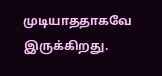முடியாததாகவே இருக்கிறது.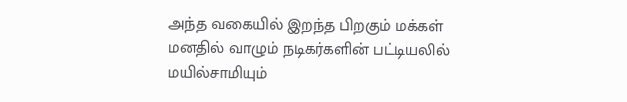அந்த வகையில் இறந்த பிறகும் மக்கள் மனதில் வாழும் நடிகர்களின் பட்டியலில் மயில்சாமியும்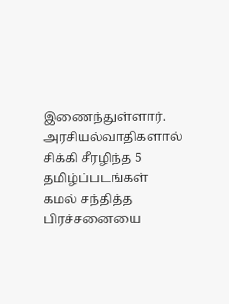இணைந்துள்ளார்.
அரசியல்வாதிகளால் சிக்கி சீரழிந்த 5 தமிழ்ப்படங்கள்
கமல் சந்தித்த பிரச்சனையை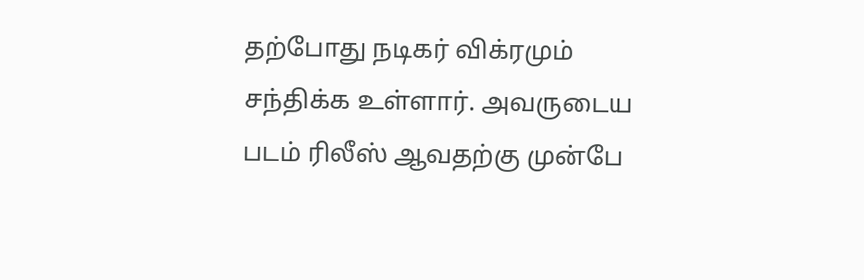தற்போது நடிகர் விக்ரமும் சந்திக்க உள்ளார். அவருடைய படம் ரிலீஸ் ஆவதற்கு முன்பே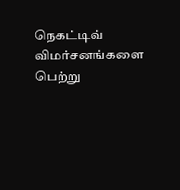நெகட்டிவ் விமர்சனங்களை பெற்று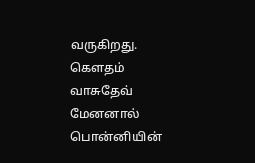வருகிறது.
கெளதம் வாசுதேவ் மேனனால் பொன்னியின்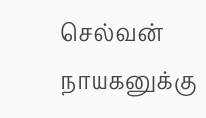செல்வன் நாயகனுக்கு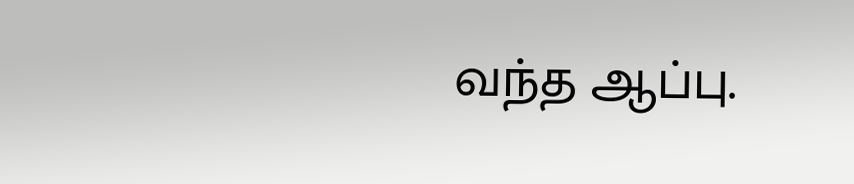வந்த ஆப்பு.